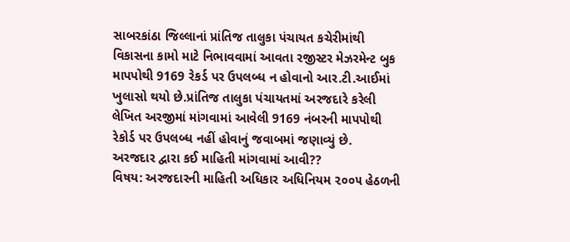સાબરકાંઠા જિલ્લાનાં પ્રાંતિજ તાલુકા પંચાયત કચેરીમાંથી વિકાસના કામો માટે નિભાવવામાં આવતા રજીસ્ટર મેઝરમેન્ટ બુક માપપોથી 9169 રેકર્ડ પર ઉપલબ્ધ ન હોવાનો આર.ટી.આઈમાં ખુલાસો થયો છે.પ્રાંતિજ તાલુકા પંચાયતમાં અરજદારે કરેલી લેખિત અરજીમાં માંગવામાં આવેલી 9169 નંબરની માપપોથી રેકોર્ડ પર ઉપલબ્ધ નહીં હોવાનું જવાબમાં જણાવ્યું છે.
અરજદાર દ્વારા કઈ માહિતી માંગવામાં આવી??
વિષય: અરજદારની માહિતી અધિકાર અધિનિયમ ૨૦૦૫ હેઠળની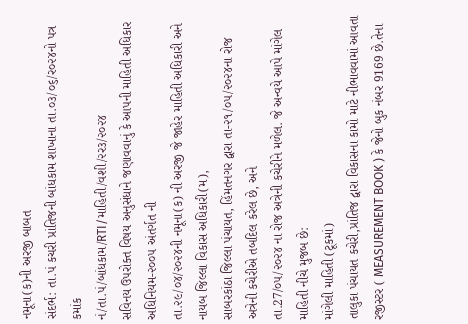નમૂના(ક)ની અરજી બાબત
સંદર્ભ: તા.પં કચરી પ્રાંતિજની બાંધકામ શાખાના તા.૦૩/૦૬/ર૦૨૪નો પત્ર કમાંક
નં/તા.પં/બાંધકામ/RTI/માહિતી/વશી/૨ર૩/૨૦૨૪
સવિનય ઉપરોક્ત વિષય અનુસંધાને જણાવવાનું કે આપની માહિતી અધિકાર અધિનિયમ-૨૦૦૫ અંતર્ગત ની
તા.૨૯/૦૪/૨૦૨૪ની નમૂના(ક) ની અરજી જે જાહેર માહિતી અધિકારી અને નાયબ જિલ્લા વિકાસ અધિકારી(મ),
સાબરકાંઠા જિલ્લા પંચાયત, હિંમતનગર દ્વારા તા-૨૧/૦૫/૨૦૨૪ના રોજ અત્રેની કચેરીએ તબદિલ કરેલ છે, અને
તા.27/૦૫/૨૦૨૪ ના રોજ અત્રેની કચેરીને મળેલ. જે અન્વયે આપે માંગેલ માહિતી નીચે મુજબ છે:
માંગેલી માહિતી (ટૂકમાં)
તાલુકા પંચાયત કચેરી,પ્રાંતિજ દ્વારા વિકાસના કામો માટે નીભાવવામાં આવતા રજીસ્ટર ( MEASUREMENT BOOK ) કે જેનો બુક નંબર 9169 છે.તેના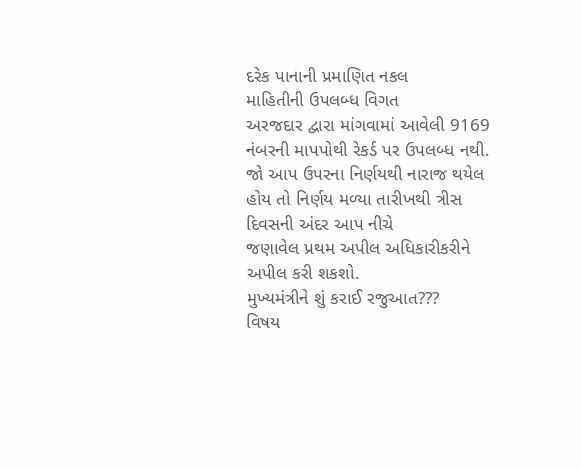દરેક પાનાની પ્રમાણિત નકલ
માહિતીની ઉપલબ્ધ વિગત
અરજદાર દ્વારા માંગવામાં આવેલી 9169 નંબરની માપપોથી રેકર્ડ પર ઉપલબ્ધ નથી.
જો આપ ઉપરના નિર્ણયથી નારાજ થયેલ હોય તો નિર્ણય મળ્યા તારીખથી ત્રીસ દિવસની અંદર આપ નીચે
જણાવેલ પ્રથમ અપીલ અધિકારીકરીને અપીલ કરી શકશો.
મુખ્યમંત્રીને શું કરાઈ રજુઆત???
વિષય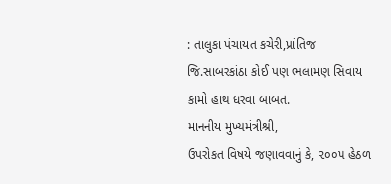: તાલુકા પંચાયત કચેરી,પ્રાંતિજ જિ.સાબરકાંઠા કોઈ પણ ભલામણ સિવાય કામો હાથ ધરવા બાબત.
માનનીય મુખ્યમંત્રીશ્રી,
ઉપરોકત વિષયે જણાવવાનું કે, ૨૦૦૫ હેઠળ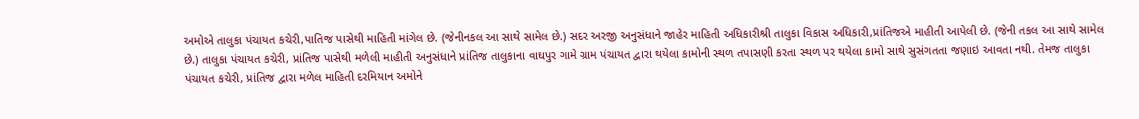અમોએ તાલુકા પંચાયત કચેરી,પાતિજ પાસેથી માહિતી માંગેલ છે. (જેનીનકલ આ સાથે સામેલ છે.) સદર અરજી અનુસંધાને જાહેર માહિતી અધિકારીશ્રી તાલુકા વિકાસ અધિકારી,પ્રાંતિજએ માહીતી આપેલી છે. (જેની તકલ આ સાથે સામેલ છે.) તાલુકા પંચાયત કચેરી, પ્રાંતિજ પાસેથી મળેલી માહીતી અનુસંધાને પ્રાંતિજ તાલુકાના વાઘપુર ગામે ગ્રામ પંચાયત દ્વારા થયેલા કામોની સ્થળ તપાસણી કરતા સ્થળ પર થયેલા કામો સાથે સુસંગતતા જણાઇ આવતા નથી. તેમજ તાલુકા પંચાયત કચેરી, પ્રાંતિજ દ્વારા મળેલ માહિતી દરમિયાન અમોને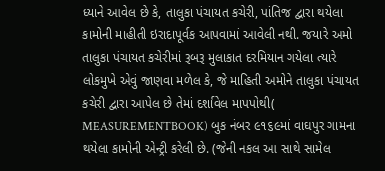ધ્યાને આવેલ છે કે, તાલુકા પંચાયત કચેરી, પાંતિજ દ્વારા થયેલા કામોની માહીતી ઇરાદાપૂર્વક આપવામાં આવેલી નથી. જયારે અમો તાલુકા પંચાયત કચેરીમાં રૂબરૂ મુલાકાત દરમિયાન ગયેલા ત્યારે લોકમુખે એવું જાણવા મળેલ કે, જે માહિતી અમોને તાલુકા પંચાયત કચેરી દ્વારા આપેલ છે તેમાં દર્શાવેલ માપપોથી( MEASUREMENTBOOK) બુક નંબર ૯૧૬૯માં વાઘપુર ગામના થયેલા કામોની એન્ટ્રી કરેલી છે. (જેની નકલ આ સાથે સામેલ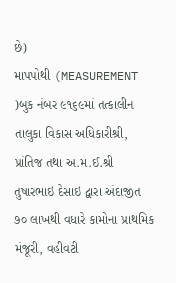છે)
માપપોથી (MEASUREMENT )બુક નંબર ૯૧૬૯માં તત્કાલીન તાલુકા વિકાસ અધિકારીશ્રી, પ્રાંતિજ તથા અ.મ.ઈ.શ્રી તુષારભાઇ દેસાઇ દ્વારા અંદાજીત ૭૦ લાખથી વધારે કામોના પ્રાથમિક મંજૂરી, વહીવટી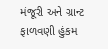મંજૂરી અને ગ્રાન્ટ ફાળવણી હુંકમ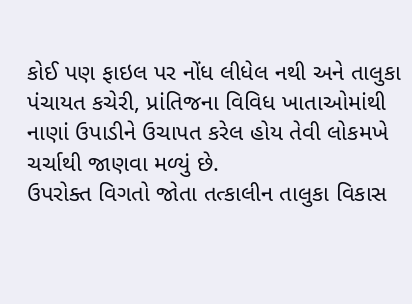કોઈ પણ ફાઇલ પર નોંધ લીધેલ નથી અને તાલુકા પંચાયત કચેરી, પ્રાંતિજના વિવિધ ખાતાઓમાંથી નાણાં ઉપાડીને ઉચાપત કરેલ હોય તેવી લોકમખે ચર્ચાથી જાણવા મળ્યું છે.
ઉપરોક્ત વિગતો જોતા તત્કાલીન તાલુકા વિકાસ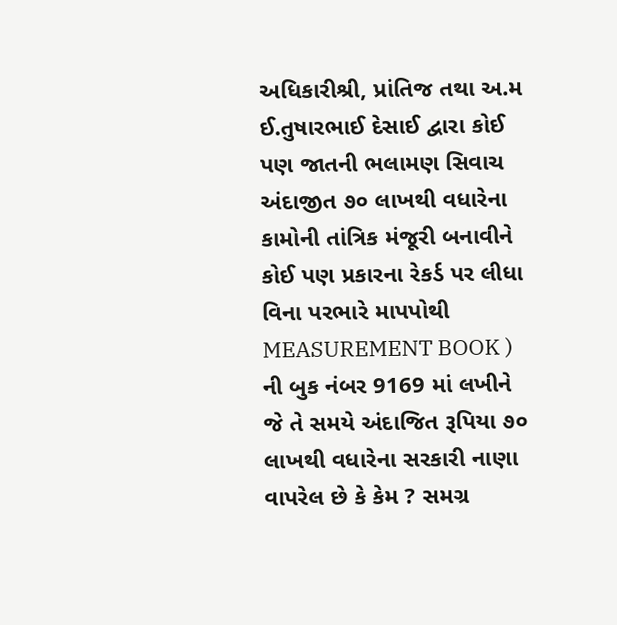અધિકારીશ્રી, પ્રાંતિજ તથા અ.મ ઈ.તુષારભાઈ દેસાઈ દ્વારા કોઈ પણ જાતની ભલામણ સિવાચ અંદાજીત ૭૦ લાખથી વધારેના કામોની તાંત્રિક મંજૂરી બનાવીને કોઈ પણ પ્રકારના રેકર્ડ પર લીધા વિના પરભારે માપપોથી MEASUREMENT BOOK ) ની બુક નંબર 9169 માં લખીને જે તે સમયે અંદાજિત રૂપિયા ૭૦ લાખથી વધારેના સરકારી નાણા વાપરેલ છે કે કેમ ? સમગ્ર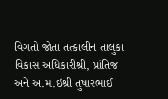વિગતો જોતા તત્કાલીન તાલુકા વિકાસ અધિકારીશ્રી, પ્રાંતિજ અને અ.મ.ઇશ્રી તુષારભાઈ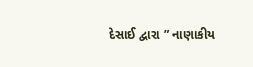દેસાઈ દ્વારા ” નાણાકીય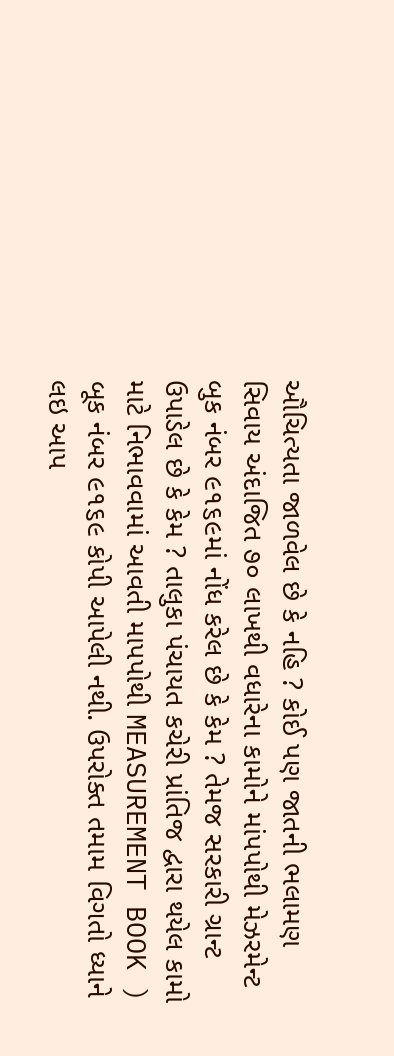ઔચિત્યતા જાળવેલ છે કે નહિ ? કોઈ પણ જાતની ભલામણ સિવાય અંદાજિત ૭૦ લાખથી વધારેના કામોને માંપપોથી મેઝરમેન્ટ બુક નંબર ૯૧૬૯માં નોંધ કરેલ છે કે કેમ ? તેમજ સરકારી ગ્રાન્ટ ઉપાડેલ છે કે કેમ ? તાલુકા પંચાયત કચેરી પ્રાંતિજ દ્વારા થયેલ કામો માટે નિભાવવામાં આવતી માપપોથી MEASUREMENT BOOK ) બૂક નંબર ૯૧૬૯ કોપી આપેલી નથી. ઉપરોક્ત તમામ વિગતો ધ્યાને લઇ આપ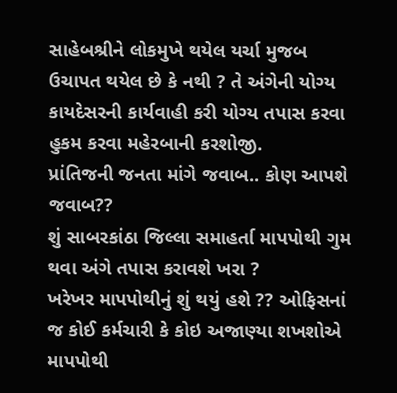સાહેબશ્રીને લોકમુખે થયેલ યર્ચા મુજબ ઉચાપત થયેલ છે કે નથી ? તે અંગેની યોગ્ય કાયદેસરની કાર્યવાહી કરી યોગ્ય તપાસ કરવા હુકમ કરવા મહેરબાની કરશોજી.
પ્રાંતિજની જનતા માંગે જવાબ.. કોણ આપશે જવાબ??
શું સાબરકાંઠા જિલ્લા સમાહર્તા માપપોથી ગુમ થવા અંગે તપાસ કરાવશે ખરા ?
ખરેખર માપપોથીનું શું થયું હશે ?? ઓફિસનાં જ કોઈ કર્મચારી કે કોઇ અજાણ્યા શખશોએ માપપોથી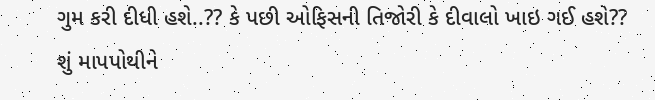ગુમ કરી દીધી હશે..?? કે પછી ઓફિસની તિજોરી કે દીવાલો ખાઇ ગઈ હશે??
શું માપપોથીને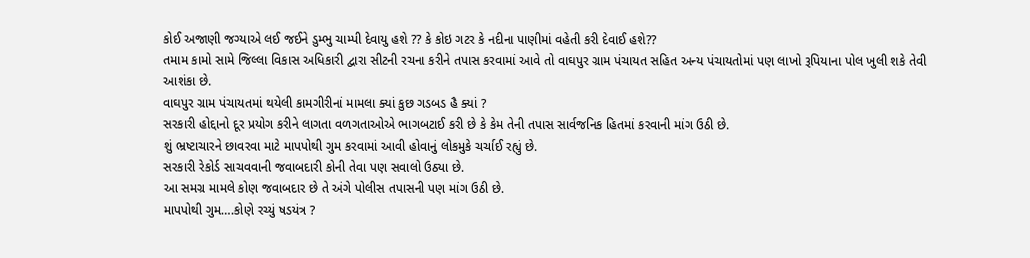કોઈ અજાણી જગ્યાએ લઈ જઈને ડુમ્ભુ ચામ્પી દેવાયુ હશે ?? કે કોઇ ગટર કે નદીના પાણીમાં વહેતી કરી દેવાઈ હશે??
તમામ કામો સામે જિલ્લા વિકાસ અધિકારી દ્વારા સીટની રચના કરીને તપાસ કરવામાં આવે તો વાઘપુર ગ્રામ પંચાયત સહિત અન્ય પંચાયતોમાં પણ લાખો રૂપિયાના પોલ ખુલી શકે તેવી આશંકા છે.
વાઘપુર ગ્રામ પંચાયતમાં થયેલી કામગીરીનાં મામલા ક્યાં કુછ ગડબડ હૈ ક્યાં ?
સરકારી હોદ્દાનો દૂર પ્રયોગ કરીને લાગતા વળગતાઓએ ભાગબટાઈ કરી છે કે કેમ તેની તપાસ સાર્વજનિક હિતમાં કરવાની માંગ ઉઠી છે.
શું ભ્રષ્ટાચારને છાવરવા માટે માપપોથી ગુમ કરવામાં આવી હોવાનું લોકમુકે ચર્ચાઈ રહ્યું છે.
સરકારી રેકોર્ડ સાચવવાની જવાબદારી કોની તેવા પણ સવાલો ઉઠ્યા છે.
આ સમગ્ર મામલે કોણ જવાબદાર છે તે અંગે પોલીસ તપાસની પણ માંગ ઉઠી છે.
માપપોથી ગુમ….કોણે રચ્યું ષડયંત્ર ?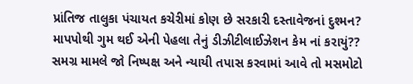પ્રાંતિજ તાલુકા પંચાયત કચેરીમાં કોણ છે સરકારી દસ્તાવેજનાં દુશ્મન?
માપપોથી ગુમ થઈ એની પેહલા તેનું ડીઝીટીલાઈઝેશન કેમ નાં કરાયું??
સમગ્ર મામલે જો નિષ્પક્ષ અને ન્યાયી તપાસ કરવામાં આવે તો મસમોટો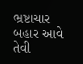ભ્રષ્ટાચાર બહાર આવે તેવી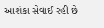આશંકા સેવાઈ રહી છે